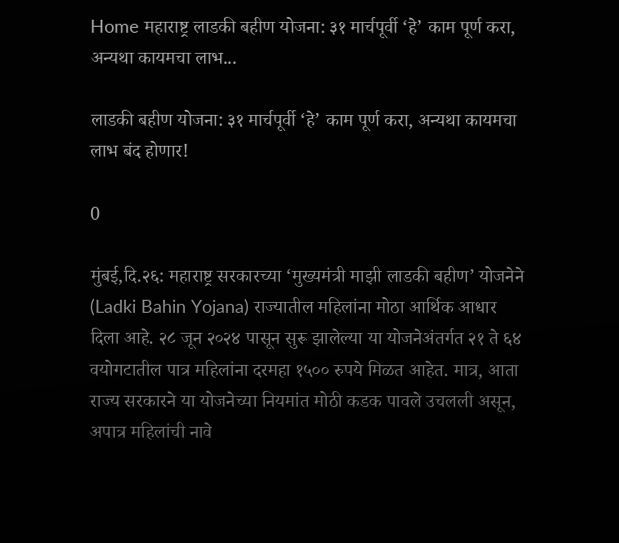Home महाराष्ट्र लाडकी बहीण योजना: ३१ मार्चपूर्वी ‘हे’ काम पूर्ण करा, अन्यथा कायमचा लाभ...

लाडकी बहीण योजना: ३१ मार्चपूर्वी ‘हे’ काम पूर्ण करा, अन्यथा कायमचा लाभ बंद होणार!

0

मुंबई,दि.२६: महाराष्ट्र सरकारच्या ‘मुख्यमंत्री माझी लाडकी बहीण’ योजनेने (Ladki Bahin Yojana) राज्यातील महिलांना मोठा आर्थिक आधार दिला आहे. २८ जून २०२४ पासून सुरू झालेल्या या योजनेअंतर्गत २१ ते ६४ वयोगटातील पात्र महिलांना दरमहा १५०० रुपये मिळत आहेत. मात्र, आता राज्य सरकारने या योजनेच्या नियमांत मोठी कडक पावले उचलली असून, अपात्र महिलांची नावे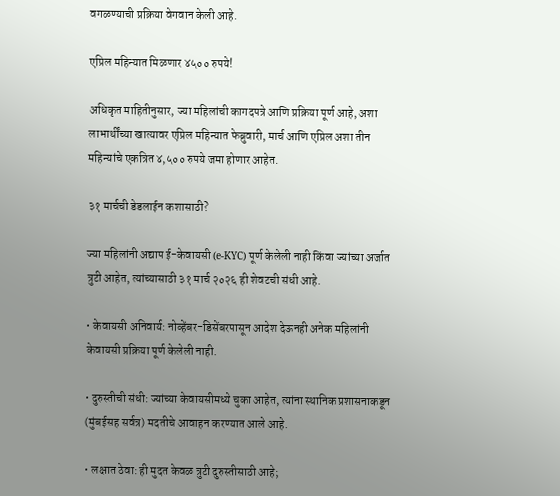वगळण्याची प्रक्रिया वेगवान केली आहे.

एप्रिल महिन्यात मिळणार ४५०० रुपये!

अधिकृत माहितीनुसार, ज्या महिलांची कागदपत्रे आणि प्रक्रिया पूर्ण आहे, अशा लाभार्थींच्या खात्यावर एप्रिल महिन्यात फेब्रुवारी, मार्च आणि एप्रिल अशा तीन महिन्यांचे एकत्रित ४,५०० रुपये जमा होणार आहेत.

३१ मार्चची डेडलाईन कशासाठी?

ज्या महिलांनी अद्याप ई-केवायसी (e-KYC) पूर्ण केलेली नाही किंवा ज्यांच्या अर्जात त्रुटी आहेत, त्यांच्यासाठी ३१ मार्च २०२६ ही शेवटची संधी आहे.

• केवायसी अनिवार्य: नोव्हेंबर-डिसेंबरपासून आदेश देऊनही अनेक महिलांनी केवायसी प्रक्रिया पूर्ण केलेली नाही.

• दुरुस्तीची संधी: ज्यांच्या केवायसीमध्ये चुका आहेत, त्यांना स्थानिक प्रशासनाकडून (मुंबईसह सर्वत्र) मदतीचे आवाहन करण्यात आले आहे.

• लक्षात ठेवा: ही मुदत केवळ त्रुटी दुरुस्तीसाठी आहे;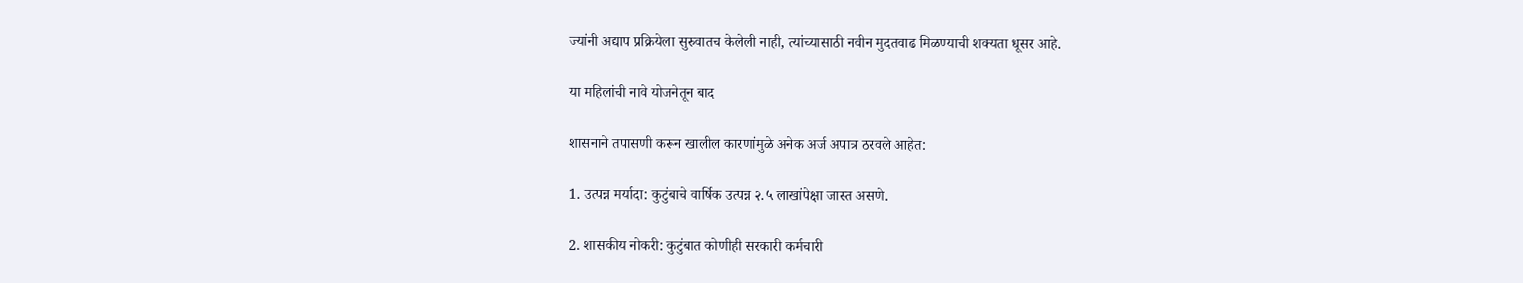ज्यांनी अद्याप प्रक्रियेला सुरुवातच केलेली नाही, त्यांच्यासाठी नवीन मुदतवाढ मिळण्याची शक्यता धूसर आहे.

या महिलांची नावे योजनेतून बाद

शासनाने तपासणी करून खालील कारणांमुळे अनेक अर्ज अपात्र ठरवले आहेत:

1. उत्पन्न मर्यादा: कुटुंबाचे वार्षिक उत्पन्न २.५ लाखांपेक्षा जास्त असणे.

2. शासकीय नोकरी: कुटुंबात कोणीही सरकारी कर्मचारी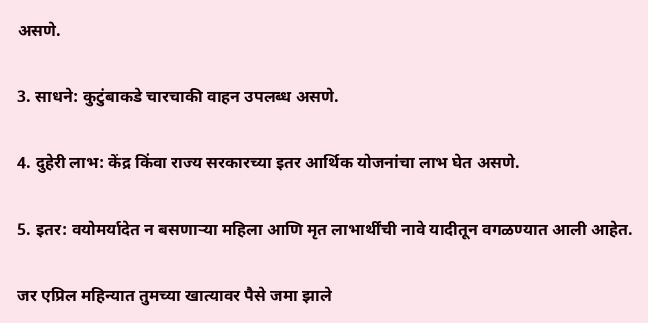असणे.

3. साधने: कुटुंबाकडे चारचाकी वाहन उपलब्ध असणे.

4. दुहेरी लाभ: केंद्र किंवा राज्य सरकारच्या इतर आर्थिक योजनांचा लाभ घेत असणे.

5. इतर: वयोमर्यादेत न बसणाऱ्या महिला आणि मृत लाभार्थींची नावे यादीतून वगळण्यात आली आहेत.

जर एप्रिल महिन्यात तुमच्या खात्यावर पैसे जमा झाले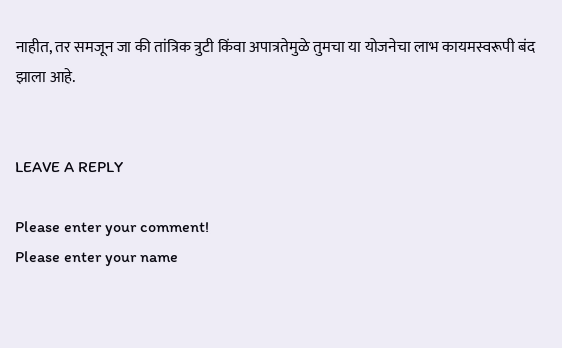नाहीत, तर समजून जा की तांत्रिक त्रुटी किंवा अपात्रतेमुळे तुमचा या योजनेचा लाभ कायमस्वरूपी बंद झाला आहे.


LEAVE A REPLY

Please enter your comment!
Please enter your name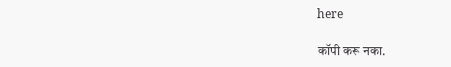here

कॉपी करू नका.